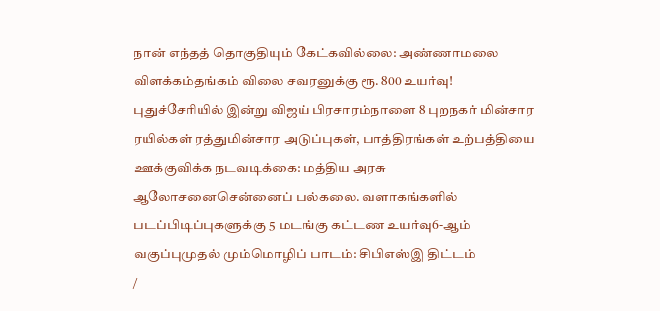நான் எந்தத் தொகுதியும் கேட்கவில்லை: அண்ணாமலை விளக்கம்தங்கம் விலை சவரனுக்கு ரூ. 800 உயர்வு! புதுச்சேரியில் இன்று விஜய் பிரசாரம்நாளை 8 புறநகர் மின்சார ரயில்கள் ரத்துமின்சார அடுப்புகள், பாத்திரங்கள் உற்பத்தியை ஊக்குவிக்க நடவடிக்கை: மத்திய அரசு ஆலோசனைசென்னைப் பல்கலை. வளாகங்களில் படப்பிடிப்புகளுக்கு 5 மடங்கு கட்டண உயர்வு6-ஆம் வகுப்புமுதல் மும்மொழிப் பாடம்: சிபிஎஸ்இ திட்டம்
/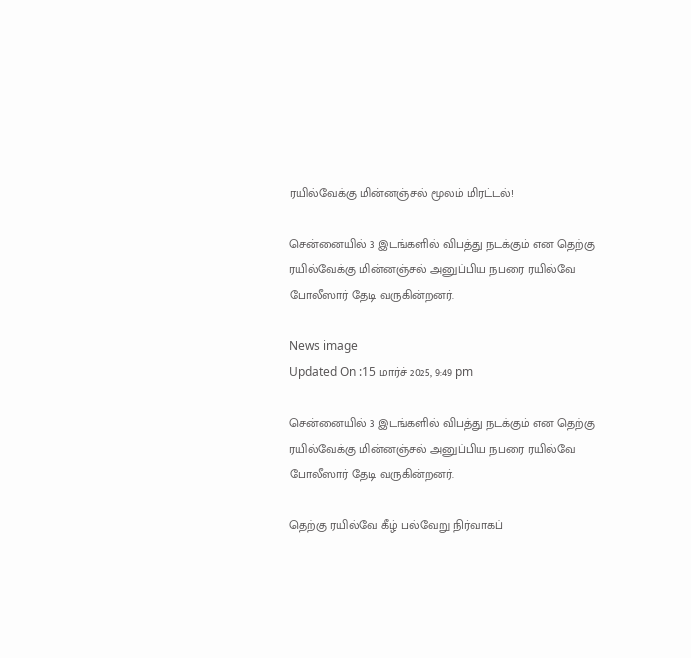ரயில்வேக்கு மின்னஞ்சல் மூலம் மிரட்டல்!

சென்னையில் 3 இடங்களில் விபத்து நடக்கும் என தெற்கு ரயில்வேக்கு மின்னஞ்சல் அனுப்பிய நபரை ரயில்வே போலீஸார் தேடி வருகின்றனர்.

News image
Updated On :15 மார்ச் 2025, 9:49 pm

சென்னையில் 3 இடங்களில் விபத்து நடக்கும் என தெற்கு ரயில்வேக்கு மின்னஞ்சல் அனுப்பிய நபரை ரயில்வே போலீஸார் தேடி வருகின்றனர்.

தெற்கு ரயில்வே கீழ் பல்வேறு நிர்வாகப்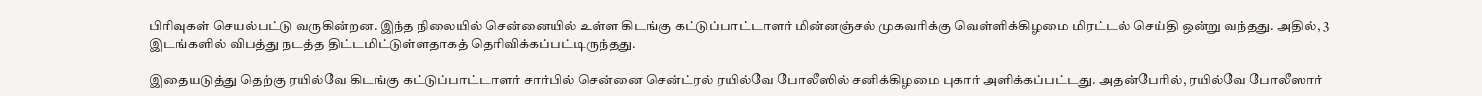பிரிவுகள் செயல்பட்டு வருகின்றன. இந்த நிலையில் சென்னையில் உள்ள கிடங்கு கட்டுப்பாட்டாளர் மின்னஞ்சல் முகவரிக்கு வெள்ளிக்கிழமை மிரட்டல் செய்தி ஒன்று வந்தது. அதில், 3 இடங்களில் விபத்து நடத்த திட்டமிட்டுள்ளதாகத் தெரிவிக்கப்பட்டிருந்தது.

இதையடுத்து தெற்கு ரயில்வே கிடங்கு கட்டுப்பாட்டாளர் சார்பில் சென்னை சென்ட்ரல் ரயில்வே போலீஸில் சனிக்கிழமை புகார் அளிக்கப்பட்டது. அதன்பேரில், ரயில்வே போலீஸார்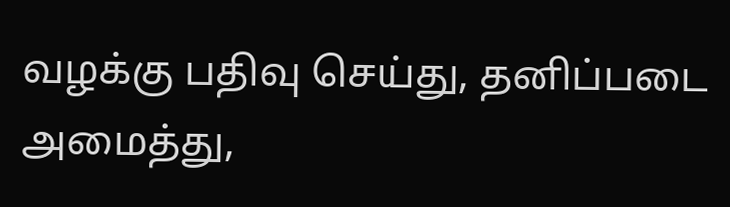வழக்கு பதிவு செய்து, தனிப்படை அமைத்து,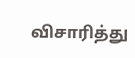விசாரித்து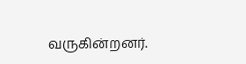வருகின்றனர்.